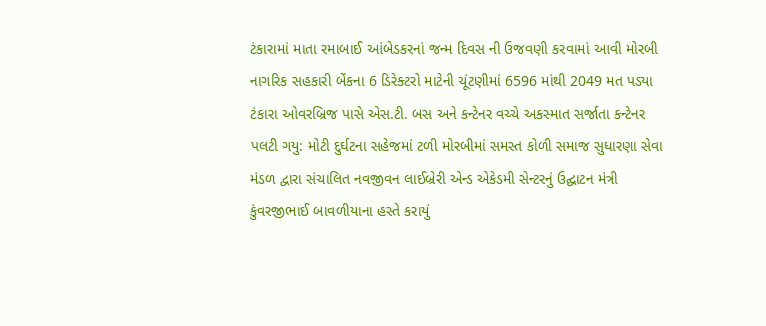ટંકારામાં માતા રમાબાઈ આંબેડકરનાં જન્મ દિવસ ની ઉજવણી કરવામાં આવી મોરબી નાગરિક સહકારી બેંકના 6 ડિરેક્ટરો માટેની ચૂંટણીમાં 6596 માંથી 2049 મત પડ્યા ટંકારા ઓવરબ્રિજ પાસે એસ.ટી. બસ અને કન્ટેનર વચ્ચે અકસ્માત સર્જાતા કન્ટેનર પલટી ગયુ: મોટી દુર્ઘટના સહેજમાં ટળી મોરબીમાં સમસ્ત કોળી સમાજ સુધારણા સેવા મંડળ દ્વારા સંચાલિત નવજીવન લાઈબ્રેરી એન્ડ એકેડમી સેન્ટરનું ઉદ્ઘાટન મંત્રી કુંવરજીભાઈ બાવળીયાના હસ્તે કરાયું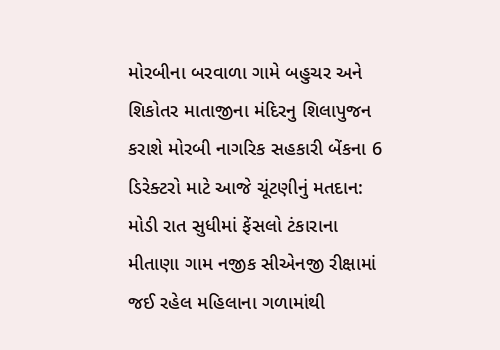મોરબીના બરવાળા ગામે બહુચર અને શિકોતર માતાજીના મંદિરનુ શિલાપુજન કરાશે મોરબી નાગરિક સહકારી બેંકના 6 ડિરેક્ટરો માટે આજે ચૂંટણીનું મતદાન: મોડી રાત સુધીમાં ફેંસલો ટંકારાના મીતાણા ગામ નજીક સીએનજી રીક્ષામાં જઈ રહેલ મહિલાના ગળામાંથી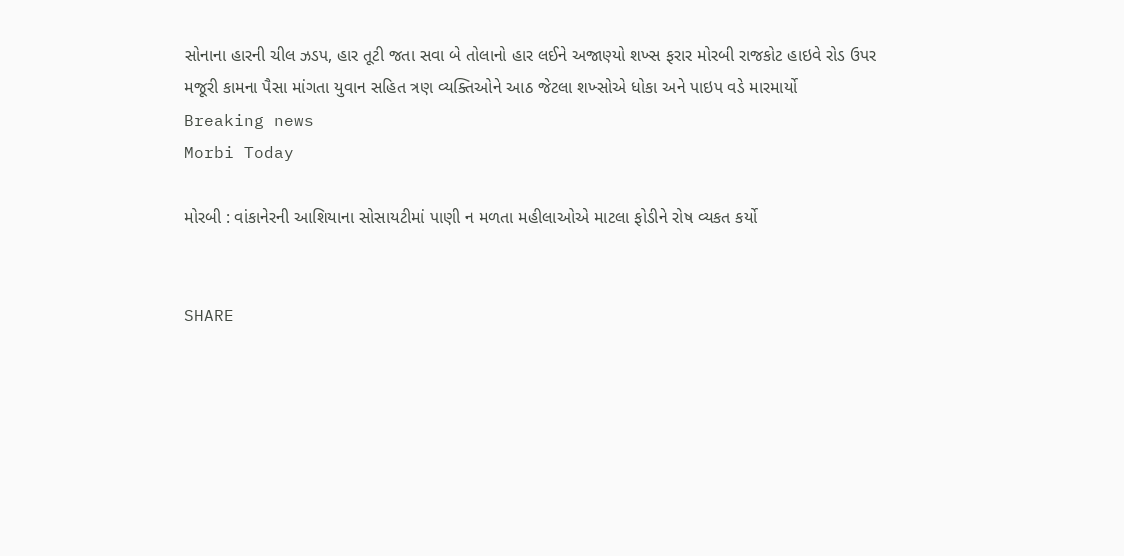સોનાના હારની ચીલ ઝડપ, હાર તૂટી જતા સવા બે તોલાનો હાર લઈને અજાણ્યો શખ્સ ફરાર મોરબી રાજકોટ હાઇવે રોડ ઉપર મજૂરી કામના પૈસા માંગતા યુવાન સહિત ત્રણ વ્યક્તિઓને આઠ જેટલા શખ્સોએ ધોકા અને પાઇપ વડે મારમાર્યો
Breaking news
Morbi Today

મોરબી : વાંકાનેરની આશિયાના સોસાયટીમાં પાણી ન મળતા મહીલાઓએ માટલા ફોડીને રોષ વ્યકત કર્યો


SHARE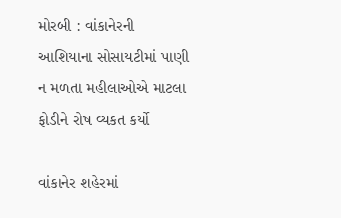મોરબી : વાંકાનેરની આશિયાના સોસાયટીમાં પાણી ન મળતા મહીલાઓએ માટલા ફોડીને રોષ વ્યકત કર્યો

વાંકાનેર શહેરમાં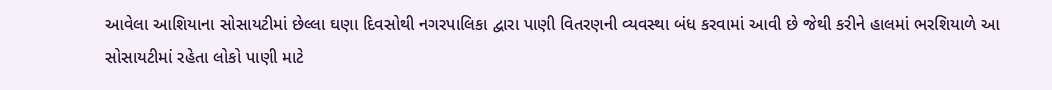આવેલા આશિયાના સોસાયટીમાં છેલ્લા ઘણા દિવસોથી નગરપાલિકા દ્વારા પાણી વિતરણની વ્યવસ્થા બંધ કરવામાં આવી છે જેથી કરીને હાલમાં ભરશિયાળે આ સોસાયટીમાં રહેતા લોકો પાણી માટે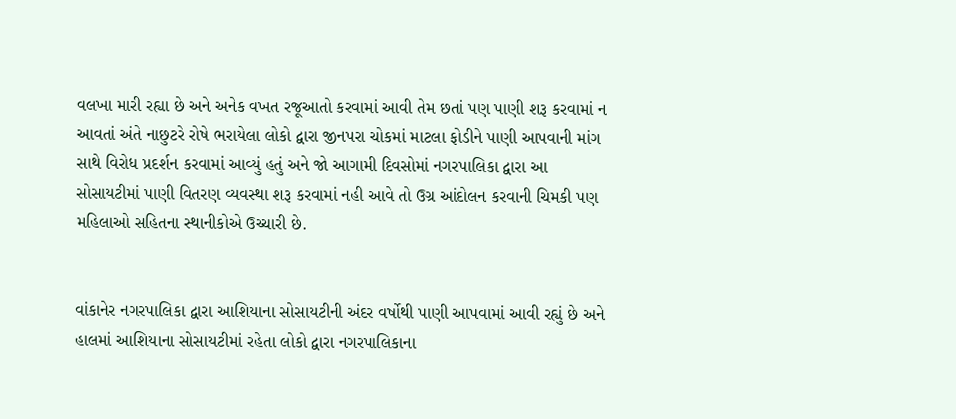વલખા મારી રહ્યા છે અને અનેક વખત રજૂઆતો કરવામાં આવી તેમ છતાં પણ પાણી શરૂ કરવામાં ન આવતાં અંતે નાછુટરે રોષે ભરાયેલા લોકો દ્વારા જીનપરા ચોકમાં માટલા ફોડીને પાણી આપવાની માંગ સાથે વિરોધ પ્રદર્શન કરવામાં આવ્યું હતું અને જો આગામી દિવસોમાં નગરપાલિકા દ્વારા આ સોસાયટીમાં પાણી વિતરણ વ્યવસ્થા શરૂ કરવામાં નહી આવે તો ઉગ્ર આંદોલન કરવાની ચિમકી પણ મહિલાઓ સહિતના સ્થાનીકોએ ઉચ્ચારી છે.


વાંકાનેર નગરપાલિકા દ્વારા આશિયાના સોસાયટીની અંદર વર્ષોથી પાણી આપવામાં આવી રહ્યું છે અને હાલમાં આશિયાના સોસાયટીમાં રહેતા લોકો દ્વારા નગરપાલિકાના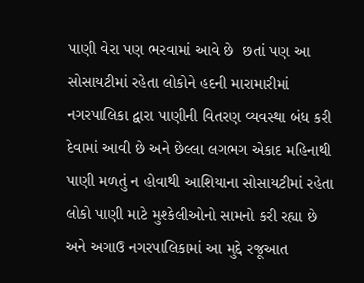પાણી વેરા પણ ભરવામાં આવે છે  છતાં પણ આ સોસાયટીમાં રહેતા લોકોને હદની મારામારીમાં નગરપાલિકા દ્વારા પાણીની વિતરણ વ્યવસ્થા બંધ કરી દેવામાં આવી છે અને છેલ્લા લગભગ એકાદ મહિનાથી પાણી મળતું ન હોવાથી આશિયાના સોસાયટીમાં રહેતા લોકો પાણી માટે મુશ્કેલીઓનો સામનો કરી રહ્યા છે અને અગાઉ નગરપાલિકામાં આ મુદ્દે રજૂઆત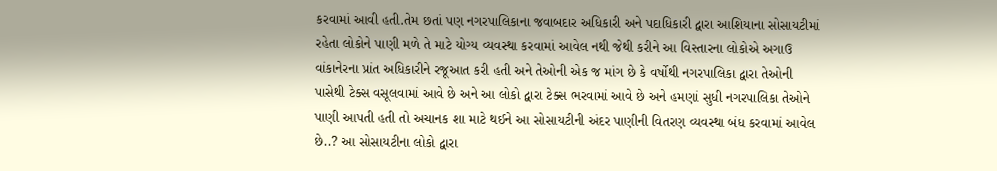કરવામાં આવી હતી.તેમ છતાં પણ નગરપાલિકાના જવાબદાર અધિકારી અને પદાધિકારી દ્વારા આશિયાના સોસાયટીમાં રહેતા લોકોને પાણી મળે તે માટે યોગ્ય વ્યવસ્થા કરવામાં આવેલ નથી જેથી કરીને આ વિસ્તારના લોકોએ અગાઉ વાંકાનેરના પ્રાંત અધિકારીને રજૂઆત કરી હતી અને તેઓની એક જ માંગ છે કે વર્ષોથી નગરપાલિકા દ્વારા તેઓની પાસેથી ટેક્સ વસૂલવામાં આવે છે અને આ લોકો દ્વારા ટેક્સ ભરવામાં આવે છે અને હમણાં સુધી નગરપાલિકા તેઓને પાણી આપતી હતી તો અચાનક શા માટે થઈને આ સોસાયટીની અંદર પાણીની વિતરણ વ્યવસ્થા બંધ કરવામાં આવેલ છે..? આ સોસાયટીના લોકો દ્વારા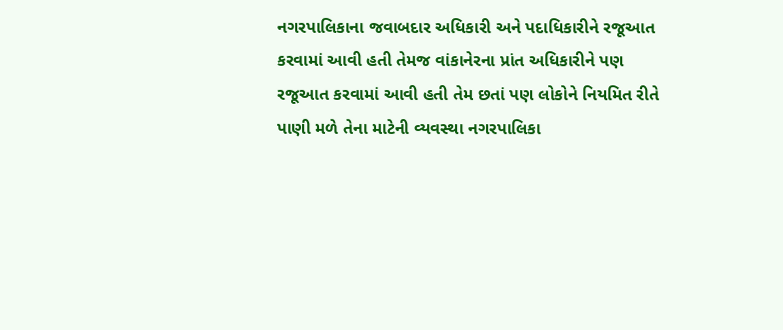નગરપાલિકાના જવાબદાર અધિકારી અને પદાધિકારીને રજૂઆત કરવામાં આવી હતી તેમજ વાંકાનેરના પ્રાંત અધિકારીને પણ રજૂઆત કરવામાં આવી હતી તેમ છતાં પણ લોકોને નિયમિત રીતે પાણી મળે તેના માટેની વ્યવસ્થા નગરપાલિકા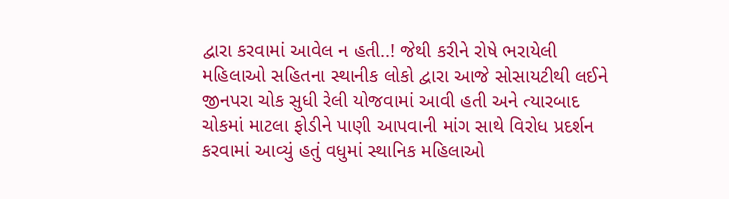દ્વારા કરવામાં આવેલ ન હતી..! જેથી કરીને રોષે ભરાયેલી મહિલાઓ સહિતના સ્થાનીક લોકો દ્વારા આજે સોસાયટીથી લઈને જીનપરા ચોક સુધી રેલી યોજવામાં આવી હતી અને ત્યારબાદ ચોકમાં માટલા ફોડીને પાણી આપવાની માંગ સાથે વિરોધ પ્રદર્શન કરવામાં આવ્યું હતું વધુમાં સ્થાનિક મહિલાઓ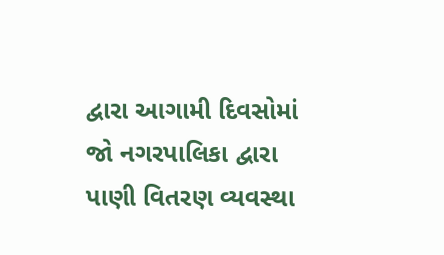દ્વારા આગામી દિવસોમાં જો નગરપાલિકા દ્વારા પાણી વિતરણ વ્યવસ્થા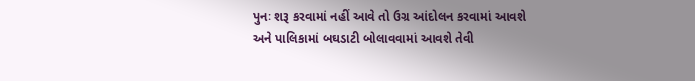પુનઃ શરૂ કરવામાં નહીં આવે તો ઉગ્ર આંદોલન કરવામાં આવશે અને પાલિકામાં બઘડાટી બોલાવવામાં આવશે તેવી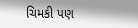ચિમકી પણ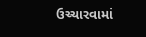ઉચ્ચારવામાં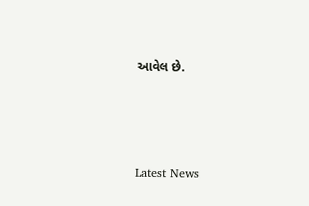આવેલ છે.






Latest News